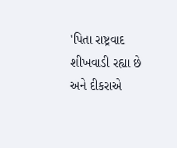'પિતા રાષ્ટ્રવાદ શીખવાડી રહ્યા છે અને દીકરાએ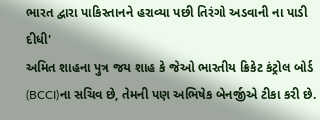ભારત દ્વારા પાકિસ્તાનને હરાવ્યા પછી તિરંગો અડવાની ના પાડી દીધી'
અમિત શાહના પુત્ર જય શાહ કે જેઓ ભારતીય ક્રિકેટ કંટ્રોલ બોર્ડ (BCCI)ના સચિવ છે, તેમની પણ અભિષેક બેનર્જીએ ટીકા કરી છે.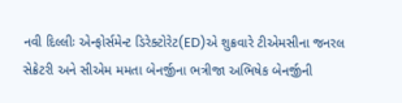નવી દિલ્લીઃ એન્ફોર્સમેન્ટ ડિરેક્ટોરેટ(ED)એ શુક્રવારે ટીએમસીના જનરલ સેક્રેટરી અને સીએમ મમતા બેનર્જીના ભત્રીજા અભિષેક બેનર્જીની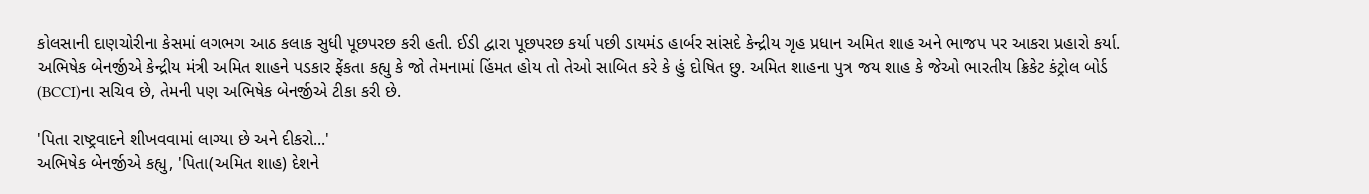કોલસાની દાણચોરીના કેસમાં લગભગ આઠ કલાક સુધી પૂછપરછ કરી હતી. ઈડી દ્વારા પૂછપરછ કર્યા પછી ડાયમંડ હાર્બર સાંસદે કેન્દ્રીય ગૃહ પ્રધાન અમિત શાહ અને ભાજપ પર આકરા પ્રહારો કર્યા. અભિષેક બેનર્જીએ કેન્દ્રીય મંત્રી અમિત શાહને પડકાર ફેંકતા કહ્યુ કે જો તેમનામાં હિંમત હોય તો તેઓ સાબિત કરે કે હું દોષિત છુ. અમિત શાહના પુત્ર જય શાહ કે જેઓ ભારતીય ક્રિકેટ કંટ્રોલ બોર્ડ (BCCI)ના સચિવ છે, તેમની પણ અભિષેક બેનર્જીએ ટીકા કરી છે.

'પિતા રાષ્ટ્રવાદને શીખવવામાં લાગ્યા છે અને દીકરો...'
અભિષેક બેનર્જીએ કહ્યુ, 'પિતા(અમિત શાહ) દેશને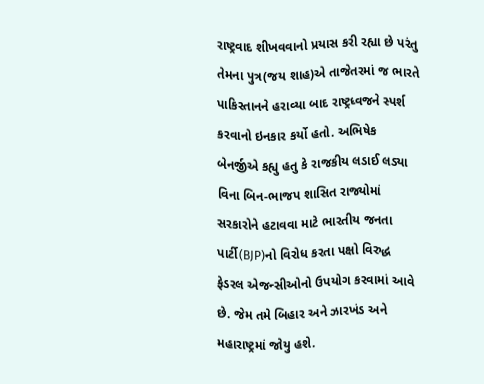રાષ્ટ્રવાદ શીખવવાનો પ્રયાસ કરી રહ્યા છે પરંતુ તેમના પુત્ર(જય શાહ)એ તાજેતરમાં જ ભારતે પાકિસ્તાનને હરાવ્યા બાદ રાષ્ટ્રધ્વજને સ્પર્શ કરવાનો ઇનકાર કર્યો હતો. અભિષેક બેનર્જીએ કહ્યુ હતુ કે રાજકીય લડાઈ લડ્યા વિના બિન-ભાજપ શાસિત રાજ્યોમાં સરકારોને હટાવવા માટે ભારતીય જનતા પાર્ટી(BJP)નો વિરોધ કરતા પક્ષો વિરુદ્ધ ફેડરલ એજન્સીઓનો ઉપયોગ કરવામાં આવે છે. જેમ તમે બિહાર અને ઝારખંડ અને મહારાષ્ટ્રમાં જોયુ હશે.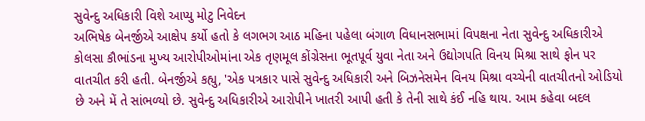સુવેન્દુ અધિકારી વિશે આપ્યુ મોટુ નિવેદન
અભિષેક બેનર્જીએ આક્ષેપ કર્યો હતો કે લગભગ આઠ મહિના પહેલા બંગાળ વિધાનસભામાં વિપક્ષના નેતા સુવેન્દુ અધિકારીએ કોલસા કૌભાંડના મુખ્ય આરોપીઓમાંના એક તૃણમૂલ કોંગ્રેસના ભૂતપૂર્વ યુવા નેતા અને ઉદ્યોગપતિ વિનય મિશ્રા સાથે ફોન પર વાતચીત કરી હતી. બેનર્જીએ કહ્યુ, 'એક પત્રકાર પાસે સુવેન્દુ અધિકારી અને બિઝનેસમેન વિનય મિશ્રા વચ્ચેની વાતચીતનો ઓડિયો છે અને મેં તે સાંભળ્યો છે. સુવેન્દુ અધિકારીએ આરોપીને ખાતરી આપી હતી કે તેની સાથે કંઈ નહિ થાય. આમ કહેવા બદલ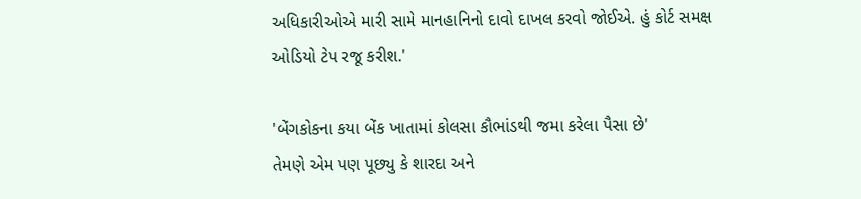અધિકારીઓએ મારી સામે માનહાનિનો દાવો દાખલ કરવો જોઈએ. હું કોર્ટ સમક્ષ ઓડિયો ટેપ રજૂ કરીશ.'

'બેંગકોકના કયા બેંક ખાતામાં કોલસા કૌભાંડથી જમા કરેલા પૈસા છે'
તેમણે એમ પણ પૂછ્યુ કે શારદા અને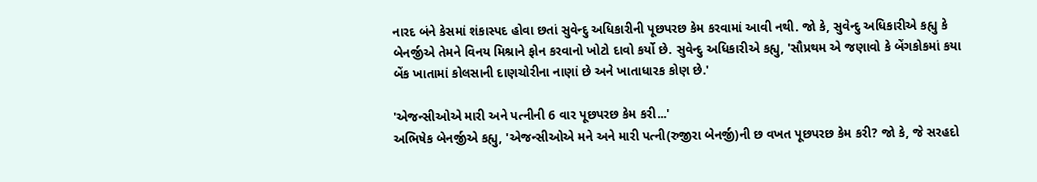નારદ બંને કેસમાં શંકાસ્પદ હોવા છતાં સુવેન્દુ અધિકારીની પૂછપરછ કેમ કરવામાં આવી નથી. જો કે, સુવેન્દુ અધિકારીએ કહ્યુ કે બેનર્જીએ તેમને વિનય મિશ્રાને ફોન કરવાનો ખોટો દાવો કર્યો છે. સુવેન્દુ અધિકારીએ કહ્યુ, 'સૌપ્રથમ એ જણાવો કે બેંગકોકમાં કયા બેંક ખાતામાં કોલસાની દાણચોરીના નાણાં છે અને ખાતાધારક કોણ છે.'

'એજન્સીઓએ મારી અને પત્નીની 6 વાર પૂછપરછ કેમ કરી...'
અભિષેક બેનર્જીએ કહ્યુ, 'એજન્સીઓએ મને અને મારી પત્ની(રુજીરા બેનર્જી)ની છ વખત પૂછપરછ કેમ કરી? જો કે, જે સરહદો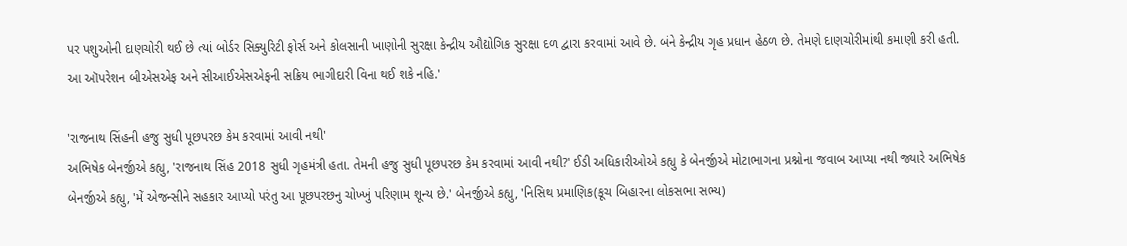પર પશુઓની દાણચોરી થઈ છે ત્યાં બોર્ડર સિક્યુરિટી ફોર્સ અને કોલસાની ખાણોની સુરક્ષા કેન્દ્રીય ઔદ્યોગિક સુરક્ષા દળ દ્વારા કરવામાં આવે છે. બંને કેન્દ્રીય ગૃહ પ્રધાન હેઠળ છે. તેમણે દાણચોરીમાંથી કમાણી કરી હતી. આ ઑપરેશન બીએસએફ અને સીઆઈએસએફની સક્રિય ભાગીદારી વિના થઈ શકે નહિ.'

'રાજનાથ સિંહની હજુ સુધી પૂછપરછ કેમ કરવામાં આવી નથી'
અભિષેક બેનર્જીએ કહ્યુ, 'રાજનાથ સિંહ 2018 સુધી ગૃહમંત્રી હતા. તેમની હજુ સુધી પૂછપરછ કેમ કરવામાં આવી નથી?' ઈડી અધિકારીઓએ કહ્યુ કે બેનર્જીએ મોટાભાગના પ્રશ્નોના જવાબ આપ્યા નથી જ્યારે અભિષેક બેનર્જીએ કહ્યુ, 'મેં એજન્સીને સહકાર આપ્યો પરંતુ આ પૂછપરછનુ ચોખ્ખું પરિણામ શૂન્ય છે.' બેનર્જીએ કહ્યુ, 'નિસિથ પ્રમાણિક(કૂચ બિહારના લોકસભા સભ્ય)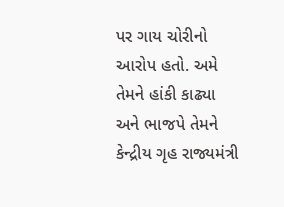પર ગાય ચોરીનો આરોપ હતો. અમે તેમને હાંકી કાઢ્યા અને ભાજપે તેમને કેન્દ્રીય ગૃહ રાજ્યમંત્રી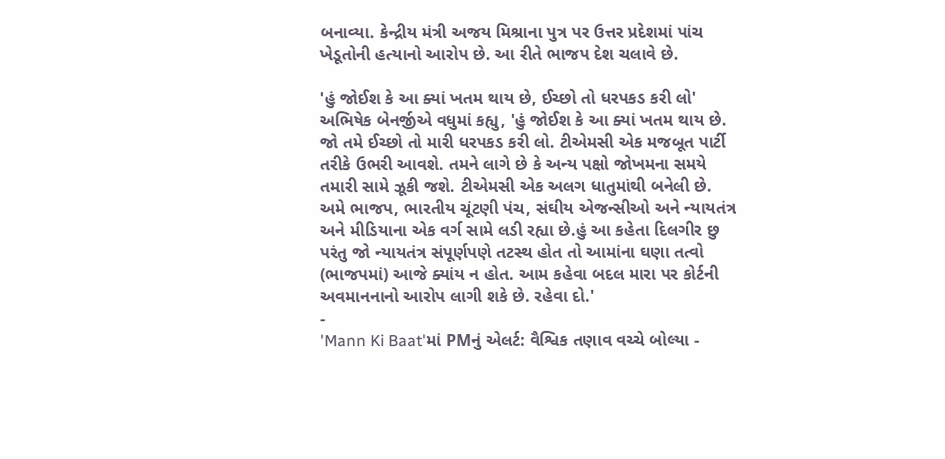બનાવ્યા. કેન્દ્રીય મંત્રી અજય મિશ્રાના પુત્ર પર ઉત્તર પ્રદેશમાં પાંચ ખેડૂતોની હત્યાનો આરોપ છે. આ રીતે ભાજપ દેશ ચલાવે છે.

'હું જોઈશ કે આ ક્યાં ખતમ થાય છે, ઈચ્છો તો ધરપકડ કરી લો'
અભિષેક બેનર્જીએ વધુમાં કહ્યુ, 'હું જોઈશ કે આ ક્યાં ખતમ થાય છે. જો તમે ઈચ્છો તો મારી ધરપકડ કરી લો. ટીએમસી એક મજબૂત પાર્ટી તરીકે ઉભરી આવશે. તમને લાગે છે કે અન્ય પક્ષો જોખમના સમયે તમારી સામે ઝૂકી જશે. ટીએમસી એક અલગ ધાતુમાંથી બનેલી છે. અમે ભાજપ, ભારતીય ચૂંટણી પંચ, સંઘીય એજન્સીઓ અને ન્યાયતંત્ર અને મીડિયાના એક વર્ગ સામે લડી રહ્યા છે.હું આ કહેતા દિલગીર છુ પરંતુ જો ન્યાયતંત્ર સંપૂર્ણપણે તટસ્થ હોત તો આમાંના ઘણા તત્વો (ભાજપમાં) આજે ક્યાંય ન હોત. આમ કહેવા બદલ મારા પર કોર્ટની અવમાનનાનો આરોપ લાગી શકે છે. રહેવા દો.'
-
'Mann Ki Baat'માં PMનું એલર્ટ: વૈશ્વિક તણાવ વચ્ચે બોલ્યા -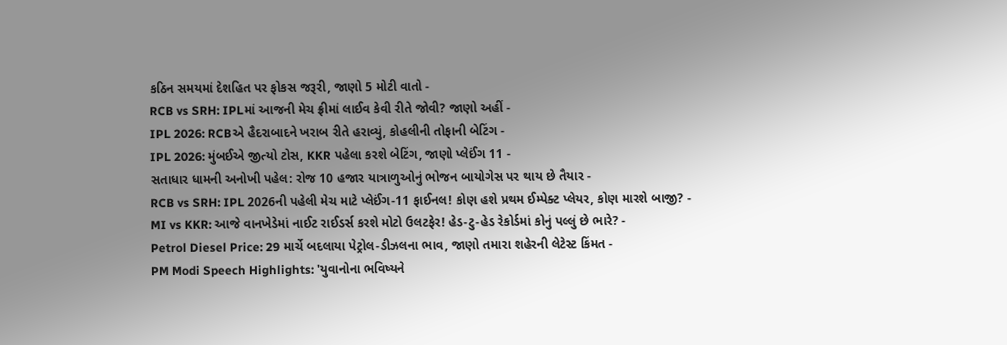કઠિન સમયમાં દેશહિત પર ફોકસ જરૂરી, જાણો 5 મોટી વાતો -
RCB vs SRH: IPLમાં આજની મેચ ફ્રીમાં લાઈવ કેવી રીતે જોવી? જાણો અહીં -
IPL 2026: RCBએ હૈદરાબાદને ખરાબ રીતે હરાવ્યું, કોહલીની તોફાની બેટિંગ -
IPL 2026: મુંબઈએ જીત્યો ટોસ, KKR પહેલા કરશે બેટિંગ, જાણો પ્લેઈંગ 11 -
સતાધાર ધામની અનોખી પહેલ: રોજ 10 હજાર યાત્રાળુઓનું ભોજન બાયોગેસ પર થાય છે તૈયાર -
RCB vs SRH: IPL 2026ની પહેલી મેચ માટે પ્લેઈંગ-11 ફાઈનલ! કોણ હશે પ્રથમ ઈમ્પેક્ટ પ્લેયર, કોણ મારશે બાજી? -
MI vs KKR: આજે વાનખેડેમાં નાઈટ રાઈડર્સ કરશે મોટો ઉલટફેર! હેડ-ટુ-હેડ રેકોર્ડમાં કોનું પલ્લું છે ભારે? -
Petrol Diesel Price: 29 માર્ચે બદલાયા પેટ્રોલ-ડીઝલના ભાવ, જાણો તમારા શહેરની લેટેસ્ટ કિંમત -
PM Modi Speech Highlights: 'યુવાનોના ભવિષ્યને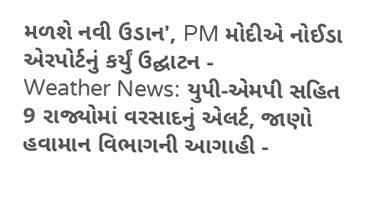મળશે નવી ઉડાન', PM મોદીએ નોઈડા એરપોર્ટનું કર્યું ઉદ્ઘાટન -
Weather News: યુપી-એમપી સહિત 9 રાજ્યોમાં વરસાદનું એલર્ટ, જાણો હવામાન વિભાગની આગાહી -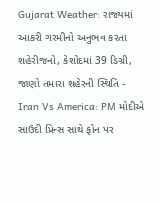Gujarat Weather: રાજ્યમાં આકરી ગરમીનો અનુભવ કરતા શહેરીજનો, કેશોદમાં 39 ડિગ્રી, જાણો તમારા શહેરની સ્થિતિ -
Iran Vs America: PM મોદીએ સાઉદી પ્રિન્સ સાથે ફોન પર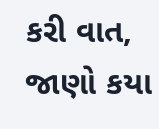કરી વાત, જાણો કયા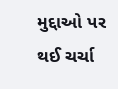મુદ્દાઓ પર થઈ ચર્ચા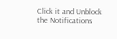Click it and Unblock the Notifications